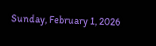Sunday, February 1, 2026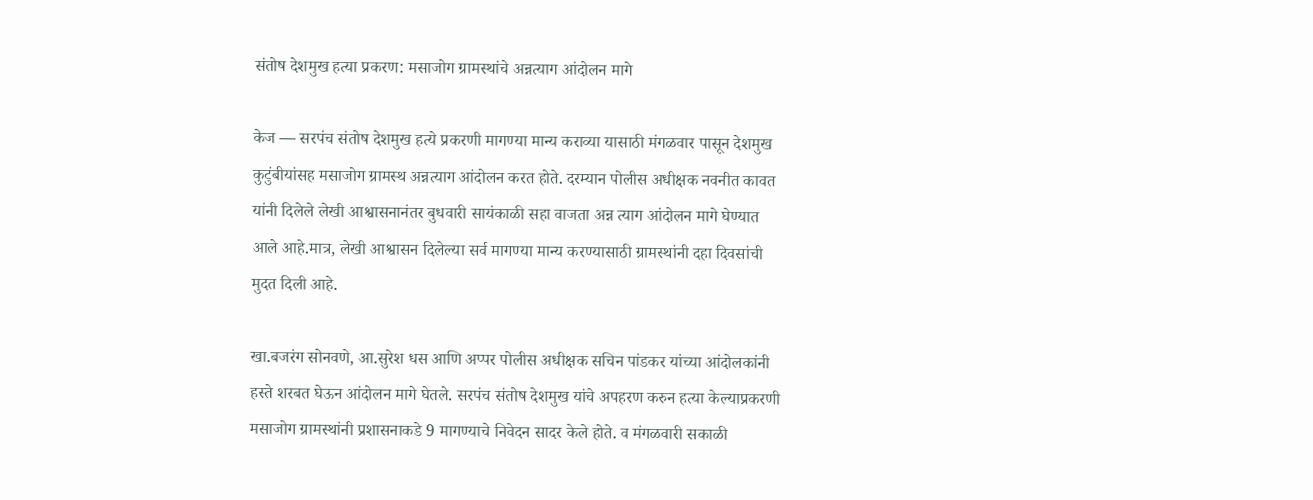संतोष देशमुख हत्या प्रकरण: मसाजोग ग्रामस्थांचे अन्नत्याग आंदोलन मागे

केज — सरपंच संतोष देशमुख हत्ये प्रकरणी मागण्या मान्य कराव्या यासाठी मंगळवार पासून देशमुख कुटुंबीयांसह मसाजोग ग्रामस्थ अन्नत्याग आंदोलन करत होते. दरम्यान पोलीस अधीक्षक नवनीत कावत यांनी दिलेले लेखी आश्वासनानंतर बुधवारी सायंकाळी सहा वाजता अन्न त्याग आंदोलन मागे घेण्यात आले आहे.मात्र, लेखी आश्वासन दिलेल्या सर्व मागण्या मान्य करण्यासाठी ग्रामस्थांनी दहा दिवसांची मुदत दिली आहे.

खा.बजरंग सोनवणे, आ.सुरेश धस आणि अप्पर पोलीस अधीक्षक सचिन पांडकर यांच्या आंदोलकांनी हस्ते शरबत घेऊन आंदोलन मागे घेतले. सरपंच संतोष देशमुख यांचे अपहरण करुन हत्या केल्याप्रकरणी
मसाजोग ग्रामस्थांनी प्रशासनाकडे 9 मागण्याचे निवेदन सादर केले होते. व मंगळवारी सकाळी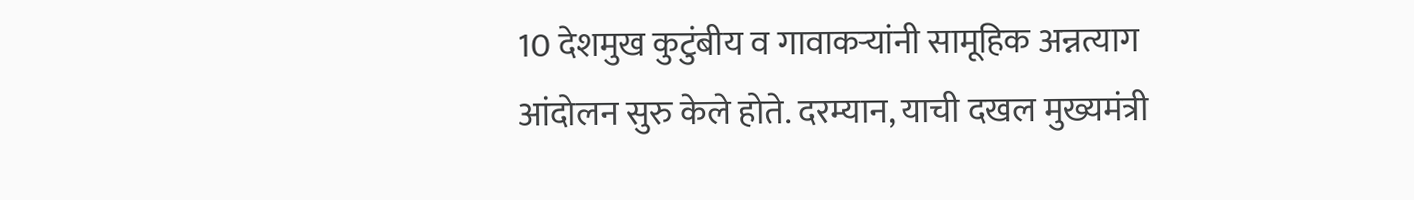10 देशमुख कुटुंबीय व गावाकऱ्यांनी सामूहिक अन्नत्याग आंदोलन सुरु केले होते. दरम्यान, याची दखल मुख्यमंत्री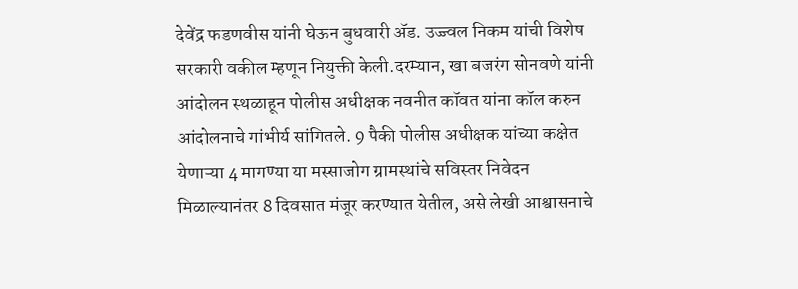देवेंद्र फडणवीस यांनी घेऊन बुधवारी ॲड. उज्ज्वल निकम यांची विशेष सरकारी वकील म्हणून नियुक्ती केली.दरम्यान, खा बजरंग सोनवणे यांनी आंदोलन स्थळाहून पोलीस अधीक्षक नवनीत कॉवत यांना कॉल करुन आंदोलनाचे गांभीर्य सांगितले. 9 पैकी पोलीस अधीक्षक यांच्या कक्षेत येणाऱ्या 4 मागण्या या मस्साजोग ग्रामस्थांचे सविस्तर निवेदन मिळाल्यानंतर 8 दिवसात मंजूर करण्यात येतील, असे लेखी आश्वासनाचे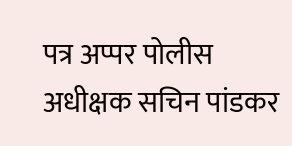पत्र अप्पर पोलीस अधीक्षक सचिन पांडकर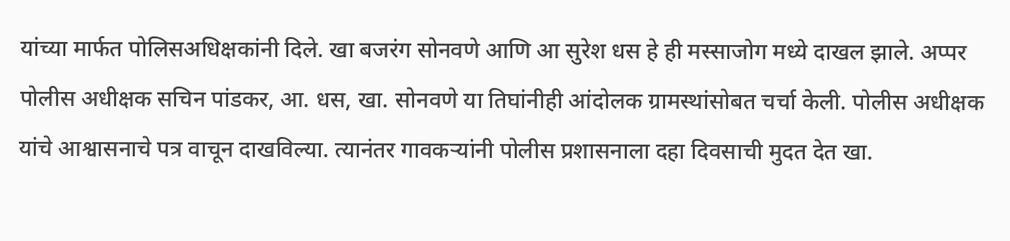यांच्या मार्फत पोलिसअधिक्षकांनी दिले. खा बजरंग सोनवणे आणि आ सुरेश धस हे ही मस्साजोग मध्ये दाखल झाले. अप्पर पोलीस अधीक्षक सचिन पांडकर, आ. धस, खा. सोनवणे या तिघांनीही आंदोलक ग्रामस्थांसोबत चर्चा केली. पोलीस अधीक्षक यांचे आश्वासनाचे पत्र वाचून दाखविल्या. त्यानंतर गावकऱ्यांनी पोलीस प्रशासनाला दहा दिवसाची मुदत देत खा.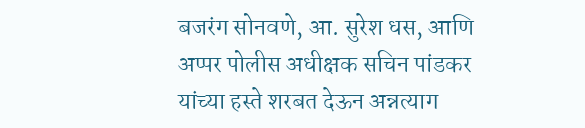बजरंग सोनवणे, आ. सुरेश धस, आणि अप्पर पोलीस अधीक्षक सचिन पांडकर यांच्या हस्ते शरबत देऊन अन्नत्याग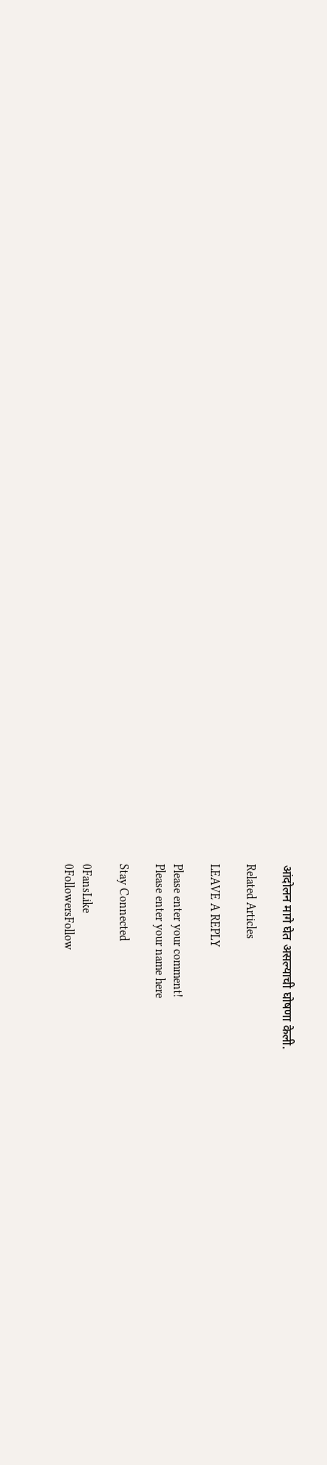आंदोलन मागे घेत असल्याची घोषणा केली.

Related Articles

LEAVE A REPLY

Please enter your comment!
Please enter your name here

Stay Connected

0FansLike
0FollowersFollow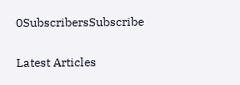0SubscribersSubscribe

Latest Articles